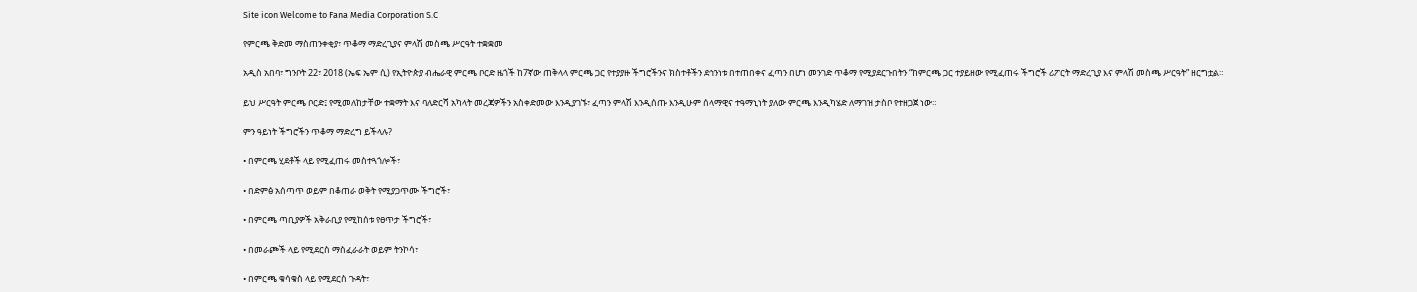Site icon Welcome to Fana Media Corporation S.C

የምርጫ ቅድመ ማስጠንቀቂያ፣ ጥቆማ ማድረጊያና ምላሽ መስጫ ሥርዓት ተቋቋመ

አዲስ አበባ፣ ግንቦት 22፣ 2018 (ኤፍ ኤም ሲ) የኢትዮጵያ ብሔራዊ ምርጫ ቦርድ ዜጎች ከ7ኛው ጠቅላላ ምርጫ ጋር የተያያዙ ችግሮችንና ክስተቶችን ደኅንነቱ በተጠበቀና ፈጣን በሆነ መንገድ ጥቆማ የሚያደርጉበትን “ከምርጫ ጋር ተያይዘው የሚፈጠሩ ችግሮች ሪፖርት ማድረጊያ እና ምላሽ መስጫ ሥርዓት” ዘርግቷል።

ይህ ሥርዓት ምርጫ ቦርድ፤ የሚመለከታቸው ተቋማት እና ባለድርሻ አካላት መረጃዎችን አስቀድመው እንዲያገኙ፣ ፈጣን ምላሽ እንዲሰጡ እንዲሁም ሰላማዊና ተዓማኒነት ያለው ምርጫ እንዲካሄድ ለማገዝ ታስቦ የተዘጋጀ ነው።

ምን ዓይነት ችግሮችን ጥቆማ ማድረግ ይችላሉ?

• በምርጫ ሂደቶች ላይ የሚፈጠሩ መስተጓጎሎች፣

• በድምፅ አሰጣጥ ወይም በቆጠራ ወቅት የሚያጋጥሙ ችግሮች፣

• በምርጫ ጣቢያዎች አቅራቢያ የሚከሰቱ የፀጥታ ችግሮች፣

• በመራጮች ላይ የሚደርስ ማስፈራራት ወይም ትንኮሳ፣

• በምርጫ ቁሳቁስ ላይ የሚደርስ ጉዳት፣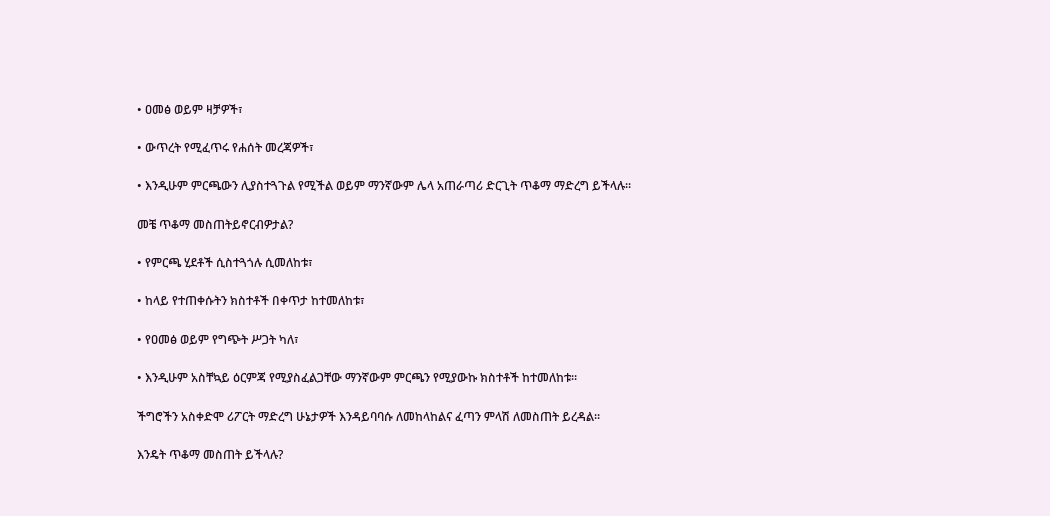• ዐመፅ ወይም ዛቻዎች፣

• ውጥረት የሚፈጥሩ የሐሰት መረጃዎች፣

• እንዲሁም ምርጫውን ሊያስተጓጉል የሚችል ወይም ማንኛውም ሌላ አጠራጣሪ ድርጊት ጥቆማ ማድረግ ይችላሉ።

መቼ ጥቆማ መስጠትይኖርብዎታል?

• የምርጫ ሂደቶች ሲስተጓጎሉ ሲመለከቱ፣

• ከላይ የተጠቀሱትን ክስተቶች በቀጥታ ከተመለከቱ፣

• የዐመፅ ወይም የግጭት ሥጋት ካለ፣

• እንዲሁም አስቸኳይ ዕርምጃ የሚያስፈልጋቸው ማንኛውም ምርጫን የሚያውኩ ክስተቶች ከተመለከቱ።

ችግሮችን አስቀድሞ ሪፖርት ማድረግ ሁኔታዎች እንዳይባባሱ ለመከላከልና ፈጣን ምላሽ ለመስጠት ይረዳል።

እንዴት ጥቆማ መስጠት ይችላሉ?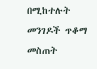በሚከተሉት መንገዶች ጥቆማ መስጠት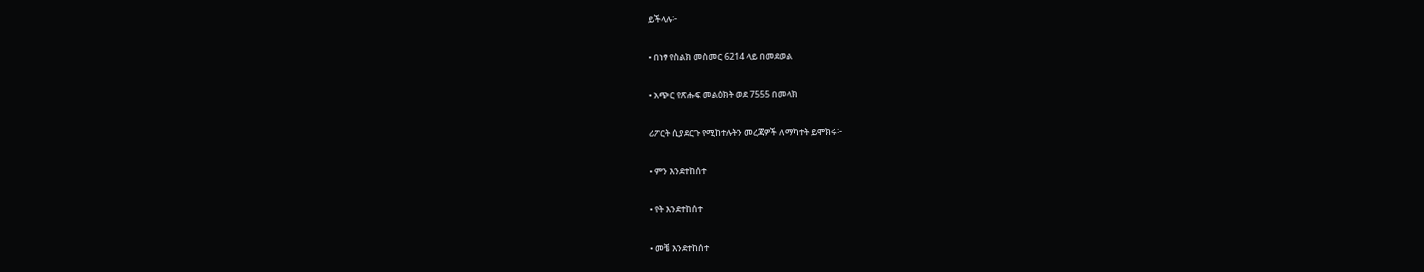ይችላሉ፦

• በነፃ የስልክ መስመር 6214 ላይ በመደወል

• አጭር የጽሑፍ መልዕክት ወደ 7555 በመላክ

ሪፖርት ሲያደርጉ የሚከተሉትን መረጃዎች ለማካተት ይሞክሩ፦

• ምን እንደተከሰተ

• የት እንደተከሰተ

• መቼ እንደተከሰተ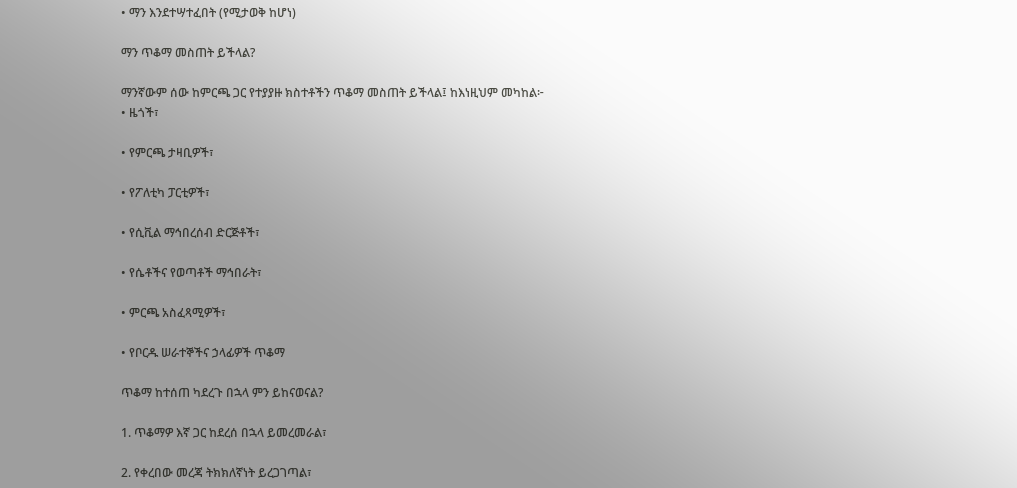• ማን እንደተሣተፈበት (የሚታወቅ ከሆነ)

ማን ጥቆማ መስጠት ይችላል?

ማንኛውም ሰው ከምርጫ ጋር የተያያዙ ክስተቶችን ጥቆማ መስጠት ይችላል፤ ከእነዚህም መካከል፦
• ዜጎች፣

• የምርጫ ታዛቢዎች፣

• የፖለቲካ ፓርቲዎች፣

• የሲቪል ማኅበረሰብ ድርጅቶች፣

• የሴቶችና የወጣቶች ማኅበራት፣

• ምርጫ አስፈጻሚዎች፣

• የቦርዱ ሠራተኞችና ኃላፊዎች ጥቆማ

ጥቆማ ከተሰጠ ካደረጉ በኋላ ምን ይከናወናል?

1. ጥቆማዎ እኛ ጋር ከደረሰ በኋላ ይመረመራል፣

2. የቀረበው መረጃ ትክክለኛነት ይረጋገጣል፣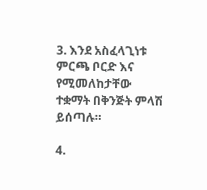3. እንደ አስፈላጊነቱ ምርጫ ቦርድ እና የሚመለከታቸው ተቋማት በቅንጅት ምላሽ ይሰጣሉ።

4.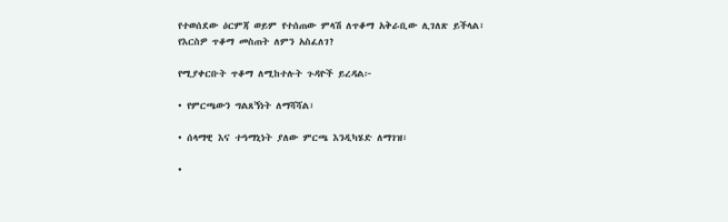የተወሰደው ዕርምጃ ወይም የተሰጠው ምላሽ ለጥቆማ አቅራቢው ሊገለጽ ይችላል፣
የእርስዎ ጥቆማ መስጠት ለምን አስፈለገ?

የሚያቀርቡት ጥቆማ ለሚከተሉት ጉዳዮች ይረዳል፦

• የምርጫውን ግልጸኝነት ለማሻሻል፣

• ሰላማዊ እና ተዓማኒነት ያለው ምርጫ እንዲካሄድ ለማገዝ፣

•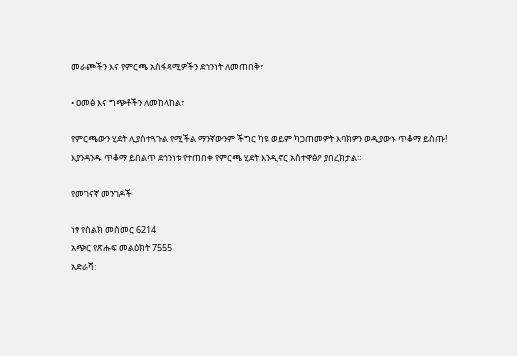መራጮችን እና የምርጫ አስፋጻሚዎችን ደኅንነት ለመጠበቅ፣

• ዐመፅ እና ግጭቶችን ለመከላከል፣

የምርጫውን ሂደት ሊያስተጓጉል የሚችል ማንኛውንም ችግር ካዩ ወይም ካጋጠመዎት እባክዎን ወዲያውኑ ጥቆማ ይስጡ!
እያንዳንዱ ጥቆማ ይበልጥ ደኅንነቱ የተጠበቀ የምርጫ ሂደት እንዲኖር አስተዋፅዖ ያበረክታል።

የመገናኛ መንገዶች

ነፃ የስልክ መስመር 6214
አጭር የጽሑፍ መልዕክት 7555
አድራሻ: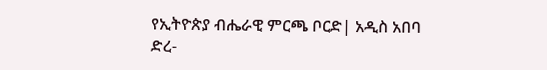የኢትዮጵያ ብሔራዊ ምርጫ ቦርድ| አዲስ አበባ
ድረ-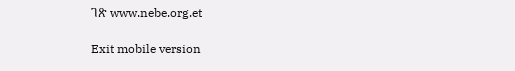ገጽ www.nebe.org.et

Exit mobile version